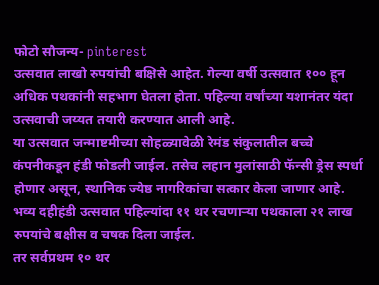फोटो सौजन्य- pinterest
उत्सवात लाखो रुपयांची बक्षिसे आहेत. गेल्या वर्षी उत्सवात १०० हून अधिक पथकांनी सहभाग घेतला होता. पहिल्या वर्षांच्या यशानंतर यंदा उत्सवाची जय्यत तयारी करण्यात आली आहे.
या उत्सवात जन्माष्टमीच्या सोहळ्यावेळी रेमंड संकुलातील बच्चे कंपनीकडून हंडी फोडली जाईल. तसेच लहान मुलांसाठी फॅन्सी ड्रेस स्पर्धा होणार असून, स्थानिक ज्येष्ठ नागरिकांचा सत्कार केला जाणार आहे.
भव्य दहीहंडी उत्सवात पहिल्यांदा ११ थर रचणाऱ्या पथकाला २१ लाख रुपयांचे बक्षीस व चषक दिला जाईल.
तर सर्वप्रथम १० थर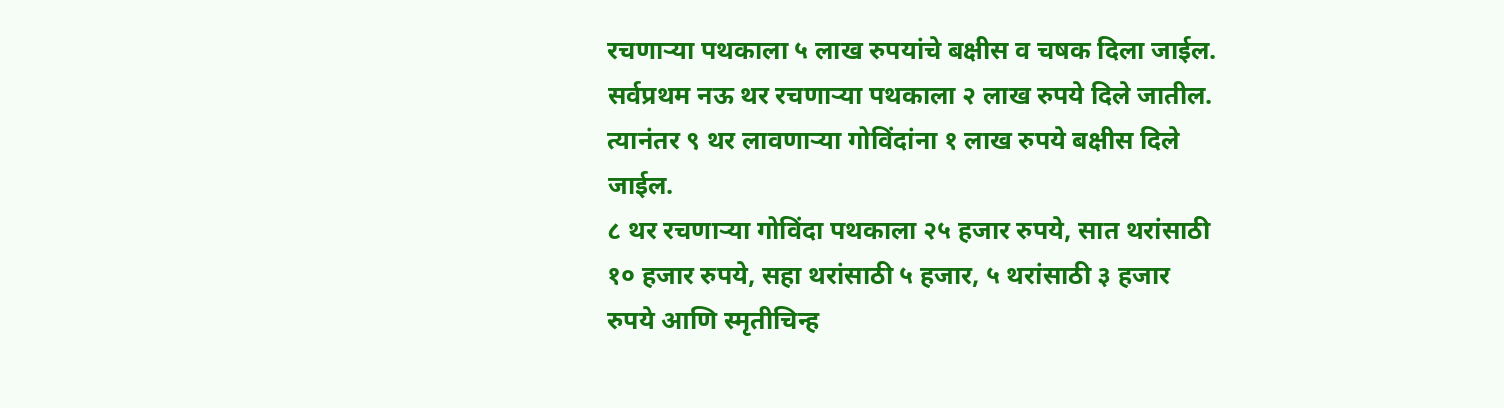रचणाऱ्या पथकाला ५ लाख रुपयांचे बक्षीस व चषक दिला जाईल.
सर्वप्रथम नऊ थर रचणाऱ्या पथकाला २ लाख रुपये दिले जातील. त्यानंतर ९ थर लावणाऱ्या गोविंदांना १ लाख रुपये बक्षीस दिले जाईल.
८ थर रचणाऱ्या गोविंदा पथकाला २५ हजार रुपये, सात थरांसाठी १० हजार रुपये, सहा थरांसाठी ५ हजार, ५ थरांसाठी ३ हजार रुपये आणि स्मृतीचिन्ह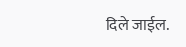दिले जाईल.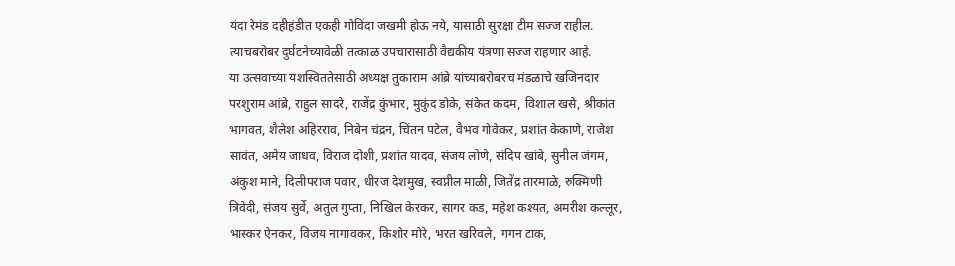यंदा रेमंड दहीहंडीत एकही गोविंदा जखमी होऊ नये, यासाठी सुरक्षा टीम सज्ज राहील. त्याचबरोबर दुर्घटनेच्यावेळी तत्काळ उपचारासाठी वैद्यकीय यंत्रणा सज्ज राहणार आहे.
या उत्सवाच्या यशस्विततेसाठी अध्यक्ष तुकाराम आंब्रे यांच्याबरोबरच मंडळाचे खजिनदार परशुराम आंब्रे, राहुल सादरे, राजेंद्र कुंभार, मुकुंद डोके, संकेत कदम, विशाल खसे, श्रीकांत भागवत, शैलेश अहिरराव, निबेन चंद्रन, चिंतन पटेल, वैभव गोवेकर, प्रशांत केकाणे, राजेश सावंत, अमेय जाधव, विराज दोशी, प्रशांत यादव, संजय लोणे, संदिप खांबे, सुनील जंगम, अंकुश माने, दिलीपराज पवार, धीरज देशमुख, स्वप्नील माळी, जितेंद्र तारमाळे, रुक्मिणी त्रिवेदी, संजय सुर्वे, अतुल गुप्ता, निखिल केरकर, सागर कड, महेश कश्यत, अमरीश कल्लूर, भास्कर ऐनकर, विजय नागावकर, किशोर मोरे, भरत खरिवले, गगन टाक,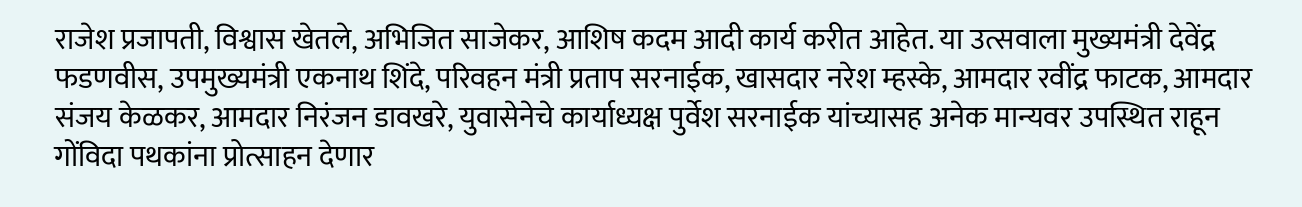राजेश प्रजापती, विश्वास खेतले, अभिजित साजेकर, आशिष कदम आदी कार्य करीत आहेत. या उत्सवाला मुख्यमंत्री देवेंद्र फडणवीस, उपमुख्यमंत्री एकनाथ शिंदे, परिवहन मंत्री प्रताप सरनाईक, खासदार नरेश म्हस्के, आमदार रवींद्र फाटक, आमदार संजय केळकर, आमदार निरंजन डावखरे, युवासेनेचे कार्याध्यक्ष पुर्वेश सरनाईक यांच्यासह अनेक मान्यवर उपस्थित राहून गोंविदा पथकांना प्रोत्साहन देणार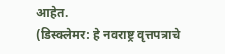आहेत.
(डिस्क्लेमर: हे नवराष्ट्र वृत्तपत्राचे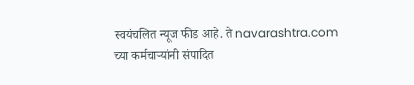स्वयंचलित न्यूज फीड आहे. ते navarashtra.com च्या कर्मचाऱ्यांनी संपादित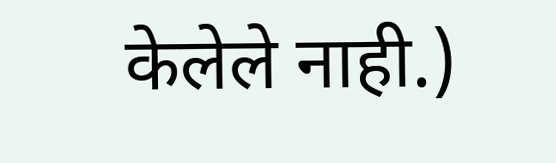केलेले नाही.)